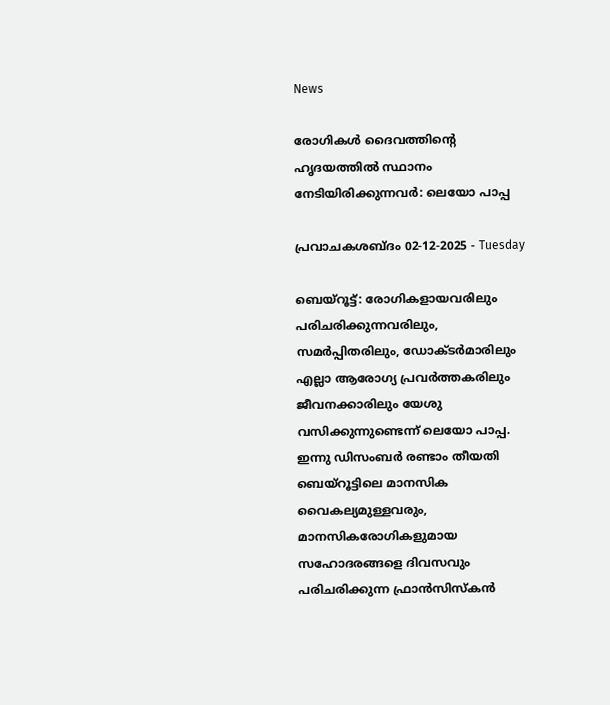News

രോഗികൾ ദൈവത്തിന്റെ ഹൃദയത്തിൽ സ്ഥാനം നേടിയിരിക്കുന്നവര്‍: ലെയോ പാപ്പ

പ്രവാചകശബ്ദം 02-12-2025 - Tuesday

ബെയ്റൂട്ട്: രോഗികളായവരിലും പരിചരിക്കുന്നവരിലും, സമർപ്പിതരിലും, ഡോക്ടർമാരിലും എല്ലാ ആരോഗ്യ പ്രവർത്തകരിലും ജീവനക്കാരിലും യേശു വസിക്കുന്നുണ്ടെന്ന് ലെയോ പാപ്പ. ഇന്നു ഡിസംബർ രണ്ടാം തീയതി ബെയ്‌റൂട്ടിലെ മാനസിക വൈകല്യമുള്ളവരും, മാനസികരോഗികളുമായ സഹോദരങ്ങളെ ദിവസവും പരിചരിക്കുന്ന ഫ്രാൻസിസ്കൻ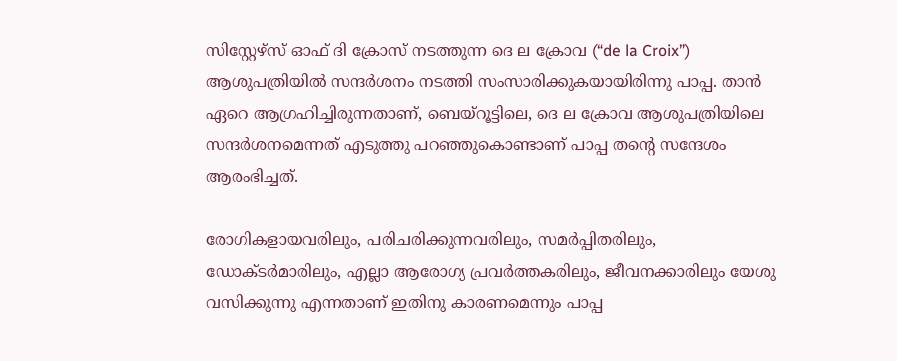സിസ്റ്റേഴ്‌സ് ഓഫ് ദി ക്രോസ് നടത്തുന്ന ദെ ല ക്രോവ (“de la Croix”) ആശുപത്രിയിൽ സന്ദർശനം നടത്തി സംസാരിക്കുകയായിരിന്നു പാപ്പ. താൻ ഏറെ ആഗ്രഹിച്ചിരുന്നതാണ്, ബെയ്‌റൂട്ടിലെ, ദെ ല ക്രോവ ആശുപത്രിയിലെ സന്ദർശനമെന്നത് എടുത്തു പറഞ്ഞുകൊണ്ടാണ് പാപ്പ തന്റെ സന്ദേശം ആരംഭിച്ചത്.

രോഗികളായവരിലും, പരിചരിക്കുന്നവരിലും, സമർപ്പിതരിലും, ഡോക്ടർമാരിലും, എല്ലാ ആരോഗ്യ പ്രവർത്തകരിലും, ജീവനക്കാരിലും യേശു വസിക്കുന്നു എന്നതാണ് ഇതിനു കാരണമെന്നും പാപ്പ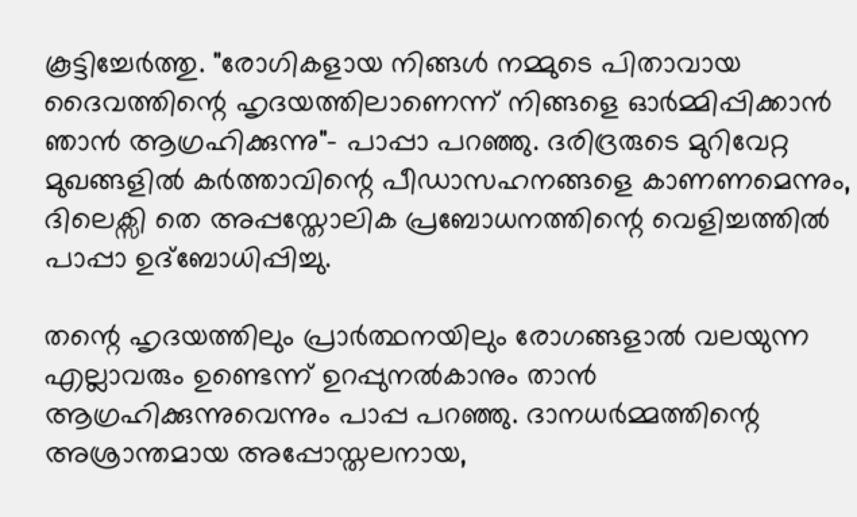കൂട്ടിച്ചേർത്തു. "രോഗികളായ നിങ്ങൾ നമ്മുടെ പിതാവായ ദൈവത്തിന്റെ ഹൃദയത്തിലാണെന്ന് നിങ്ങളെ ഓർമ്മിപ്പിക്കാൻ ഞാൻ ആഗ്രഹിക്കുന്നു"- പാപ്പാ പറഞ്ഞു. ദരിദ്രരുടെ മുറിവേറ്റ മുഖങ്ങളിൽ കർത്താവിന്റെ പീഡാസഹനങ്ങളെ കാണണമെന്നും, ദിലെക്സി തെ അപ്പസ്തോലിക പ്രബോധനത്തിന്റെ വെളിച്ചത്തിൽ പാപ്പാ ഉദ്‌ബോധിപ്പിച്ചു.

തന്റെ ഹൃദയത്തിലും പ്രാർത്ഥനയിലും രോഗങ്ങളാൽ വലയുന്ന എല്ലാവരും ഉണ്ടെന്ന് ഉറപ്പുനൽകാനും താൻ ആഗ്രഹിക്കുന്നുവെന്നും പാപ്പ പറഞ്ഞു. ദാനധർമ്മത്തിന്റെ അശ്രാന്തമായ അപ്പോസ്തലനായ,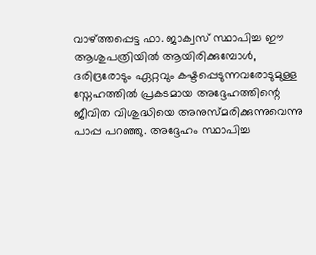വാഴ്ത്തപ്പെട്ട ഫാ. ജാക്വസ് സ്ഥാപിച്ച ഈ ആശുപത്രിയിൽ ആയിരിക്കുമ്പോൾ, ദരിദ്രരോടും ഏറ്റവും കഷ്ടപ്പെടുന്നവരോടുമുള്ള സ്നേഹത്തിൽ പ്രകടമായ അദ്ദേഹത്തിന്റെ ജീവിത വിശുദ്ധിയെ അനുസ്മരിക്കുന്നുവെന്നു പാപ്പ പറഞ്ഞു. അദ്ദേഹം സ്ഥാപിച്ച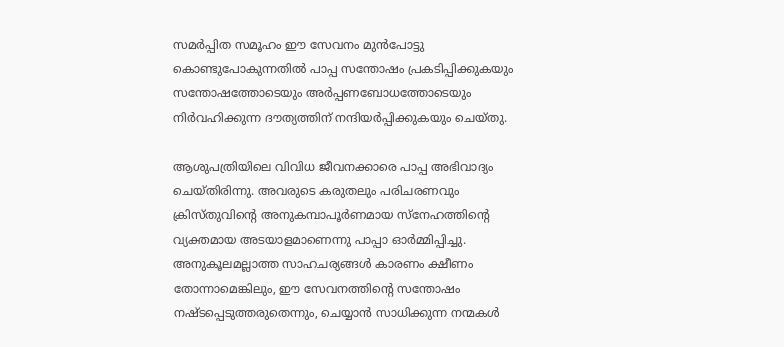സമർപ്പിത സമൂഹം ഈ സേവനം മുൻപോട്ടു കൊണ്ടുപോകുന്നതിൽ പാപ്പ സന്തോഷം പ്രകടിപ്പിക്കുകയും സന്തോഷത്തോടെയും അർപ്പണബോധത്തോടെയും നിർവഹിക്കുന്ന ദൗത്യത്തിന് നന്ദിയർപ്പിക്കുകയും ചെയ്തു.

ആശുപത്രിയിലെ വിവിധ ജീവനക്കാരെ പാപ്പ അഭിവാദ്യം ചെയ്തിരിന്നു. അവരുടെ കരുതലും പരിചരണവും ക്രിസ്തുവിന്റെ അനുകമ്പാപൂർണമായ സ്നേഹത്തിന്റെ വ്യക്തമായ അടയാളമാണെന്നു പാപ്പാ ഓര്‍മ്മിപ്പിച്ചു. അനുകൂലമല്ലാത്ത സാഹചര്യങ്ങൾ കാരണം ക്ഷീണം തോന്നാമെങ്കിലും, ഈ സേവനത്തിന്റെ സന്തോഷം നഷ്ടപ്പെടുത്തരുതെന്നും, ചെയ്യാൻ സാധിക്കുന്ന നന്മകൾ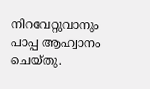നിറവേറ്റുവാനും പാപ്പ ആഹ്വാനം ചെയ്തു.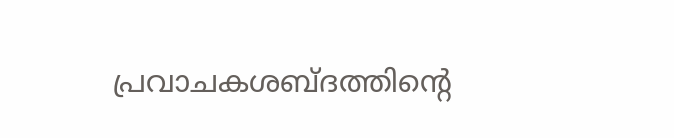പ്രവാചകശബ്‌ദത്തിന്റെ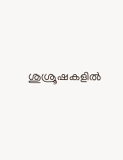ശുശ്രൂഷകളില്‍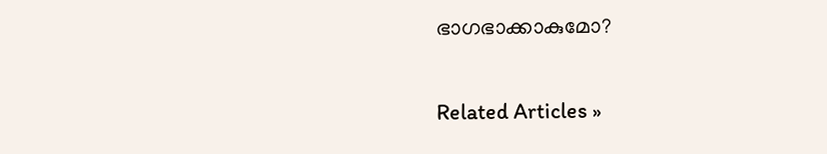ഭാഗഭാക്കാകുമോ?


Related Articles »